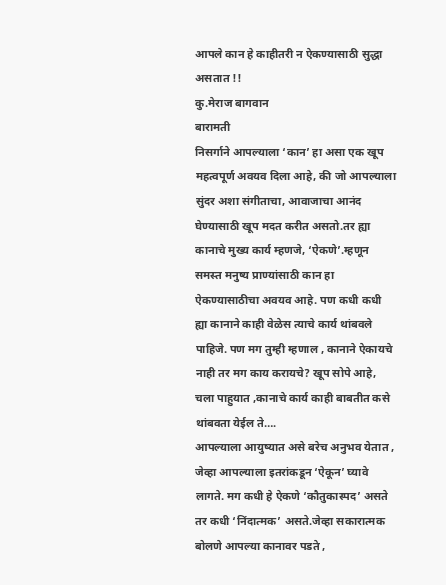आपले कान हे काहीतरी न ऐकण्यासाठी सुद्धा असतात !!
कु.मेराज बागवान
बारामती
निसर्गाने आपल्याला ‘कान’ हा असा एक खूप महत्वपूर्ण अवयव दिला आहे, की जो आपल्याला सुंदर अशा संगीताचा, आवाजाचा आनंद घेण्यासाठी खूप मदत करीत असतो.तर ह्या कानाचे मुख्य कार्य म्हणजे, ‘ऐकणे’.म्हणून समस्त मनुष्य प्राण्यांसाठी कान हा ऐकण्यासाठीचा अवयव आहे. पण कधी कधी ह्या कानाने काही वेळेस त्याचे कार्य थांबवले पाहिजे. पण मग तुम्ही म्हणाल , कानाने ऐकायचे नाही तर मग काय करायचे? खूप सोपे आहे, चला पाहुयात ,कानाचे कार्य काही बाबतीत कसे थांबवता येईल ते….
आपल्याला आयुष्यात असे बरेच अनुभव येतात , जेव्हा आपल्याला इतरांकडून ‘ऐकून’ घ्यावे लागते. मग कधी हे ऐकणे ‘कौतुकास्पद’ असते तर कधी ‘निंदात्मक’ असते.जेव्हा सकारात्मक बोलणे आपल्या कानावर पडते ,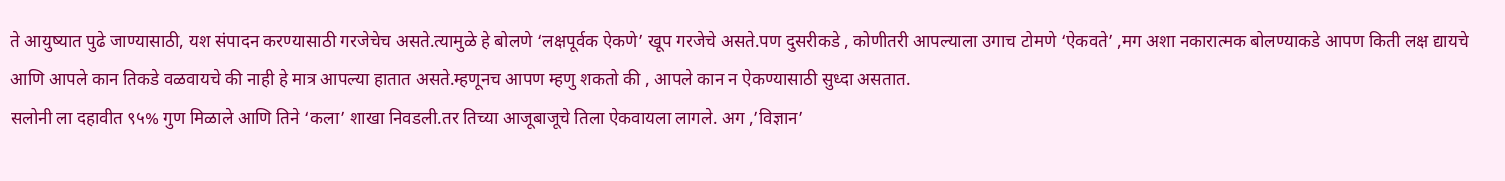ते आयुष्यात पुढे जाण्यासाठी, यश संपादन करण्यासाठी गरजेचेच असते.त्यामुळे हे बोलणे ‘लक्षपूर्वक ऐकणे’ खूप गरजेचे असते.पण दुसरीकडे , कोणीतरी आपल्याला उगाच टोमणे ‘ऐकवते’ ,मग अशा नकारात्मक बोलण्याकडे आपण किती लक्ष द्यायचे आणि आपले कान तिकडे वळवायचे की नाही हे मात्र आपल्या हातात असते.म्हणूनच आपण म्हणु शकतो की , आपले कान न ऐकण्यासाठी सुध्दा असतात.
सलोनी ला दहावीत ९५% गुण मिळाले आणि तिने ‘कला’ शाखा निवडली.तर तिच्या आजूबाजूचे तिला ऐकवायला लागले. अग ,’विज्ञान’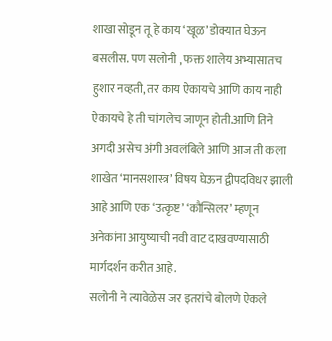शाखा सोडून तू हे काय ‘खूळ’ डोक्यात घेऊन बसलीस. पण सलोनी , फक्त शालेय अभ्यासातच हुशार नव्हती, तर काय ऐकायचे आणि काय नाही ऐकायचे हे ती चांगलेच जाणून होती.आणि तिने अगदी असेच अंगी अवलंबिले आणि आज ती कला शाखेत ‘मानसशास्त्र’ विषय घेऊन द्वीपदविधर झाली आहे आणि एक ‘उत्कृष्ट’ ‘कौन्सिलर’ म्हणून अनेकांना आयुष्याची नवी वाट दाखवण्यासाठी मार्गदर्शन करीत आहे.
सलोनी ने त्यावेळेस जर इतरांचे बोलणे ऐकले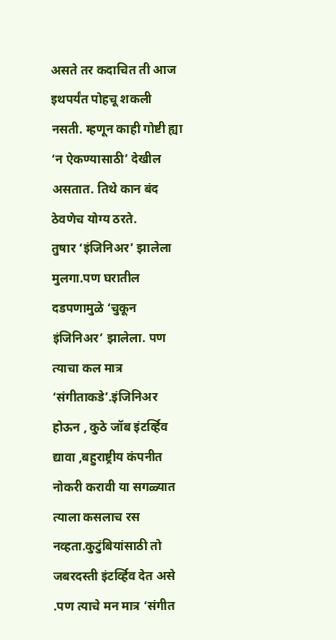असते तर कदाचित ती आज इथपर्यंत पोहचू शकली नसती. म्हणून काही गोष्टी ह्या ‘न ऐकण्यासाठी’ देखील असतात. तिथे कान बंद ठेवणेच योग्य ठरते.
तुषार ‘इंजिनिअर’ झालेला मुलगा.पण घरातील दडपणामुळे ‘चुकून इंजिनिअर’ झालेला. पण त्याचा कल मात्र ‘संगीताकडे’.इंजिनिअर होऊन , कुठे जॉब इंटर्व्हिव द्यावा ,बहुराष्ट्रीय कंपनीत नोकरी करावी या सगळ्यात त्याला कसलाच रस नव्हता.कुटुंबियांसाठी तो जबरदस्ती इंटर्व्हिव देत असे .पण त्याचे मन मात्र ‘संगीत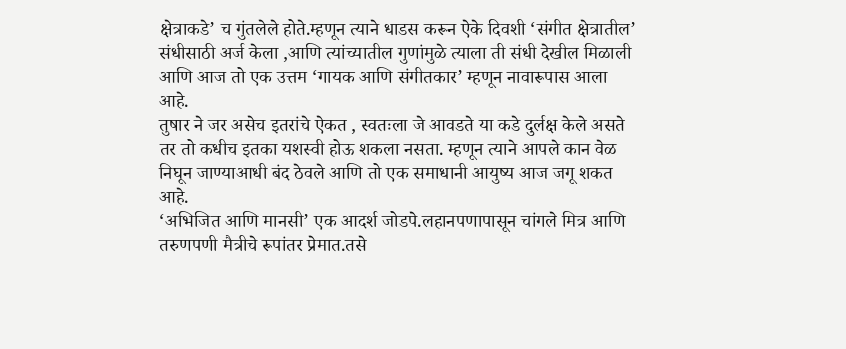क्षेत्राकडे’ च गुंतलेले होते.म्हणून त्याने धाडस करून ऐके दिवशी ‘संगीत क्षेत्रातील’ संधीसाठी अर्ज केला ,आणि त्यांच्यातील गुणांमुळे त्याला ती संधी देखील मिळाली आणि आज तो एक उत्तम ‘गायक आणि संगीतकार’ म्हणून नावारूपास आला आहे.
तुषार ने जर असेच इतरांचे ऐकत , स्वतःला जे आवडते या कडे दुर्लक्ष केले असते तर तो कधीच इतका यशस्वी होऊ शकला नसता. म्हणून त्याने आपले कान वेळ निघून जाण्याआधी बंद ठेवले आणि तो एक समाधानी आयुष्य आज जगू शकत आहे.
‘अभिजित आणि मानसी’ एक आदर्श जोडपे.लहानपणापासून चांगले मित्र आणि तरुणपणी मैत्रीचे रूपांतर प्रेमात.तसे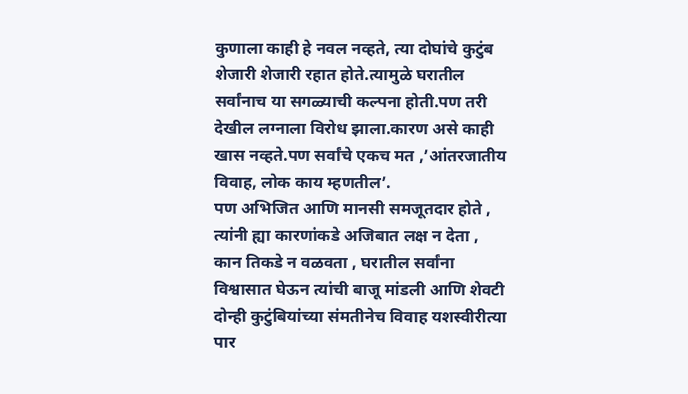कुणाला काही हे नवल नव्हते, त्या दोघांचे कुटुंब शेजारी शेजारी रहात होते.त्यामुळे घरातील सर्वांनाच या सगळ्याची कल्पना होती.पण तरी देखील लग्नाला विरोध झाला.कारण असे काही खास नव्हते.पण सर्वांचे एकच मत ,’आंतरजातीय विवाह, लोक काय म्हणतील’.
पण अभिजित आणि मानसी समजूतदार होते , त्यांनी ह्या कारणांकडे अजिबात लक्ष न देता , कान तिकडे न वळवता , घरातील सर्वांना विश्वासात घेऊन त्यांची बाजू मांडली आणि शेवटी दोन्ही कुटुंबियांच्या संमतीनेच विवाह यशस्वीरीत्या पार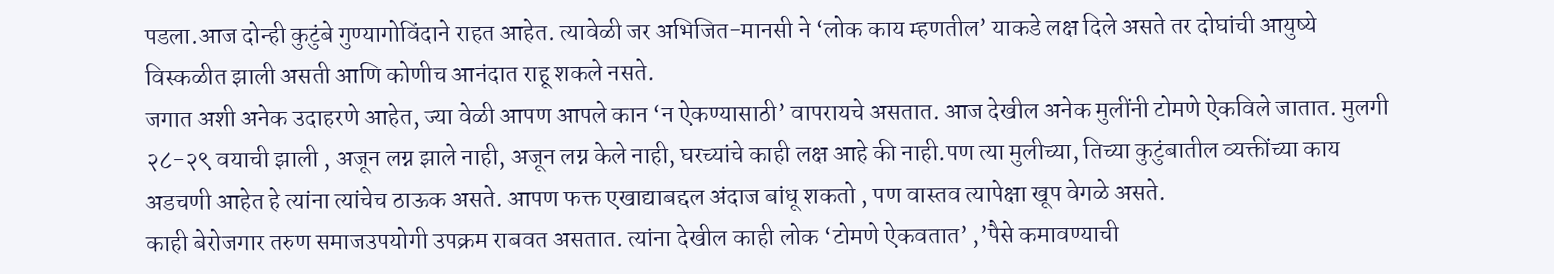पडला.आज दोन्ही कुटुंबे गुण्यागोविंदाने राहत आहेत. त्यावेळी जर अभिजित-मानसी ने ‘लोक काय म्हणतील’ याकडे लक्ष दिले असते तर दोघांची आयुष्ये विस्कळीत झाली असती आणि कोणीच आनंदात राहू शकले नसते.
जगात अशी अनेक उदाहरणे आहेत, ज्या वेळी आपण आपले कान ‘न ऐकण्यासाठी’ वापरायचे असतात. आज देखील अनेक मुलींनी टोमणे ऐकविले जातात. मुलगी २८-२९ वयाची झाली , अजून लग्न झाले नाही, अजून लग्न केले नाही, घरच्यांचे काही लक्ष आहे की नाही.पण त्या मुलीच्या, तिच्या कुटुंबातील व्यक्तींच्या काय अडचणी आहेत हे त्यांना त्यांचेच ठाऊक असते. आपण फक्त एखाद्याबद्दल अंदाज बांधू शकतो , पण वास्तव त्यापेक्षा खूप वेगळे असते.
काही बेरोजगार तरुण समाजउपयोगी उपक्रम राबवत असतात. त्यांना देखील काही लोक ‘टोमणे ऐकवतात’ ,’पैसे कमावण्याची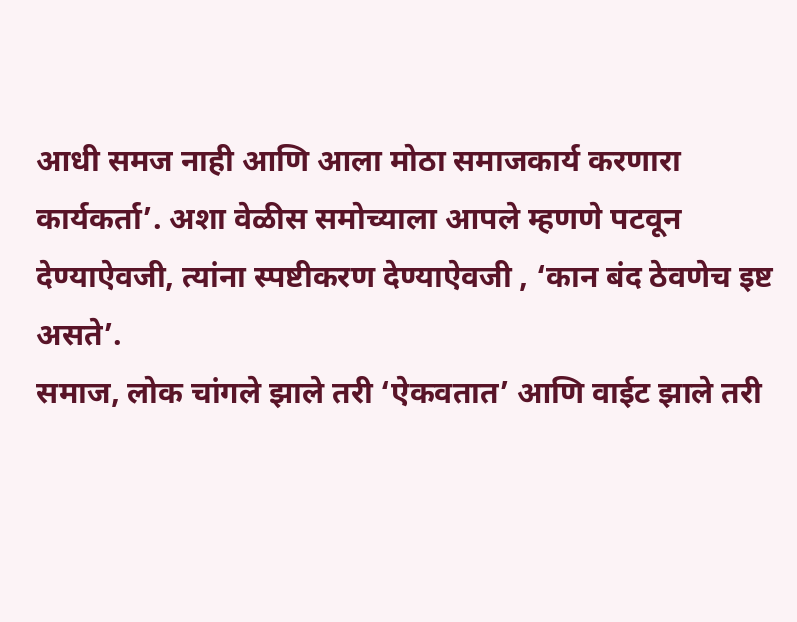आधी समज नाही आणि आला मोठा समाजकार्य करणारा कार्यकर्ता’. अशा वेळीस समोच्याला आपले म्हणणे पटवून देण्याऐवजी, त्यांना स्पष्टीकरण देण्याऐवजी , ‘कान बंद ठेवणेच इष्ट असते’.
समाज, लोक चांगले झाले तरी ‘ऐकवतात’ आणि वाईट झाले तरी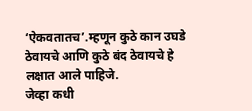‘ऐकवतातच’.म्हणून कुठे कान उघडे ठेवायचे आणि कुठे बंद ठेवायचे हे लक्षात आले पाहिजे.
जेव्हा कधी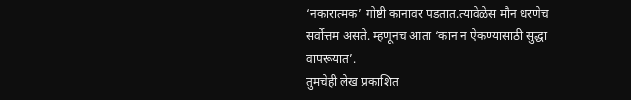‘नकारात्मक’ गोष्टी कानावर पडतात.त्यावेळेस मौन धरणेच सर्वोत्तम असते. म्हणूनच आता ‘कान न ऐकण्यासाठी सुद्धा वापरूयात’.
तुमचेही लेख प्रकाशित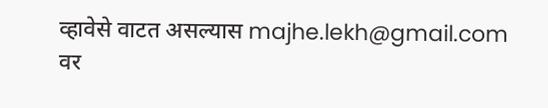व्हावेसे वाटत असल्यास majhe.lekh@gmail.com वर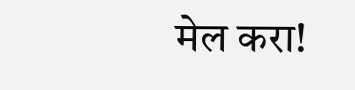मेल करा!